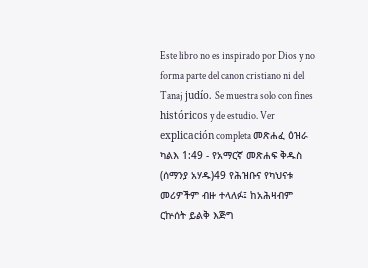Este libro no es inspirado por Dios y no forma parte del canon cristiano ni del Tanaj judío. Se muestra solo con fines históricos y de estudio. Ver explicación completa መጽሐፈ ዕዝራ ካልእ 1:49 - የአማርኛ መጽሐፍ ቅዱስ (ሰማንያ አሃዱ)49 የሕዝቡና የካህናቱ መሪዎችም ብዙ ተላለፉ፤ ከአሕዛብም ርኵሰት ይልቅ እጅግ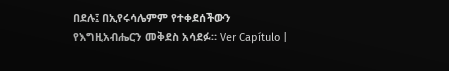በደሉ፤ በኢየሩሳሌምም የተቀደሰችውን የእግዚአብሔርን መቅደስ አሳደፉ። Ver Capítulo |